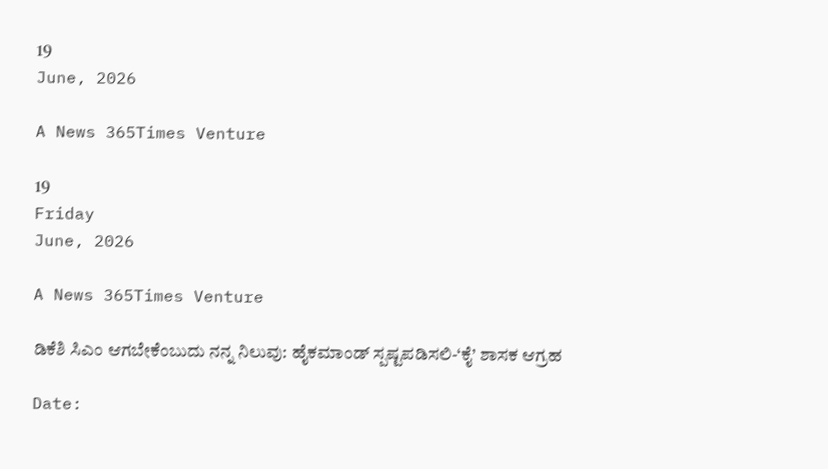19
June, 2026

A News 365Times Venture

19
Friday
June, 2026

A News 365Times Venture

ಡಿಕೆಶಿ ಸಿಎಂ ಆಗಬೇಕೆಂಬುದು ನನ್ನ ನಿಲುವು: ಹೈಕಮಾಂಡ್ ಸ್ಪಷ್ಟಪಡಿಸಲಿ-‘ಕೈ’ ಶಾಸಕ ಆಗ್ರಹ

Date: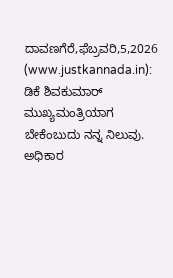ದಾವಣಗೆರೆ,ಫೆಬ್ರವರಿ,5,2026 (www.justkannada.in):  ಡಿಕೆ ಶಿವಕುಮಾರ್ ಮುಖ್ಯಮಂತ್ರಿಯಾಗ ಬೇಕೆಂಬುದು ನನ್ನ ನಿಲುವು. ಅಧಿಕಾರ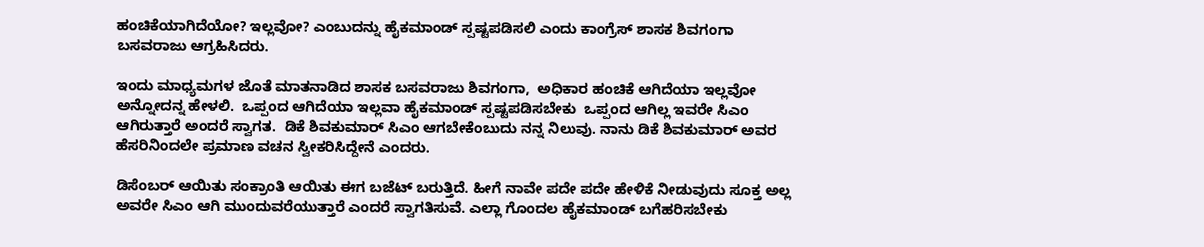ಹಂಚಿಕೆಯಾಗಿದೆಯೋ? ಇಲ್ಲವೋ? ಎಂಬುದನ್ನು ಹೈಕಮಾಂಡ್ ಸ್ಪಷ್ಟಪಡಿಸಲಿ ಎಂದು ಕಾಂಗ್ರೆಸ್ ಶಾಸಕ ಶಿವಗಂಗಾ ಬಸವರಾಜು ಆಗ್ರಹಿಸಿದರು.

ಇಂದು ಮಾಧ್ಯಮಗಳ ಜೊತೆ ಮಾತನಾಡಿದ ಶಾಸಕ ಬಸವರಾಜು ಶಿವಗಂಗಾ,  ಅಧಿಕಾರ ಹಂಚಿಕೆ ಆಗಿದೆಯಾ ಇಲ್ಲವೋ ಅನ್ನೋದನ್ನ ಹೇಳಲಿ.  ಒಪ್ಪಂದ ಆಗಿದೆಯಾ ಇಲ್ಲವಾ ಹೈಕಮಾಂಡ್ ಸ್ಪಷ್ಟಪಡಿಸಬೇಕು  ಒಪ್ಪಂದ ಆಗಿಲ್ಲ ಇವರೇ ಸಿಎಂ ಆಗಿರುತ್ತಾರೆ ಅಂದರೆ ಸ್ವಾಗತ.  ಡಿಕೆ ಶಿವಕುಮಾರ್ ಸಿಎಂ ಆಗಬೇಕೆಂಬುದು ನನ್ನ ನಿಲುವು. ನಾನು ಡಿಕೆ ಶಿವಕುಮಾರ್ ಅವರ ಹೆಸರಿನಿಂದಲೇ ಪ್ರಮಾಣ ವಚನ ಸ್ವೀಕರಿಸಿದ್ದೇನೆ ಎಂದರು.

ಡಿಸೆಂಬರ್ ಆಯಿತು ಸಂಕ್ರಾಂತಿ ಆಯಿತು ಈಗ ಬಜೆಟ್ ಬರುತ್ತಿದೆ. ಹೀಗೆ ನಾವೇ ಪದೇ ಪದೇ ಹೇಳಿಕೆ ನೀಡುವುದು ಸೂಕ್ತ ಅಲ್ಲ ಅವರೇ ಸಿಎಂ ಆಗಿ ಮುಂದುವರೆಯುತ್ತಾರೆ ಎಂದರೆ ಸ್ವಾಗತಿಸುವೆ. ಎಲ್ಲಾ ಗೊಂದಲ ಹೈಕಮಾಂಡ್ ಬಗೆಹರಿಸಬೇಕು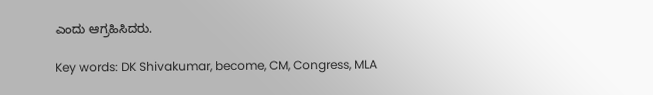ಎಂದು ಆಗ್ರಹಿಸಿದರು.

Key words: DK Shivakumar, become, CM, Congress, MLA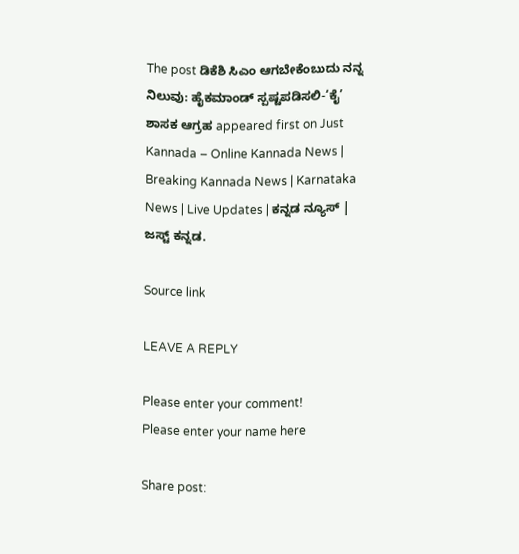The post ಡಿಕೆಶಿ ಸಿಎಂ ಆಗಬೇಕೆಂಬುದು ನನ್ನ ನಿಲುವು: ಹೈಕಮಾಂಡ್ ಸ್ಪಷ್ಟಪಡಿಸಲಿ-‘ಕೈ’ ಶಾಸಕ ಆಗ್ರಹ appeared first on Just Kannada – Online Kannada News | Breaking Kannada News | Karnataka News | Live Updates | ಕನ್ನಡ ನ್ಯೂಸ್ | ಜಸ್ಟ್ ಕನ್ನಡ.

Source link

LEAVE A REPLY

Please enter your comment!
Please enter your name here

Share post: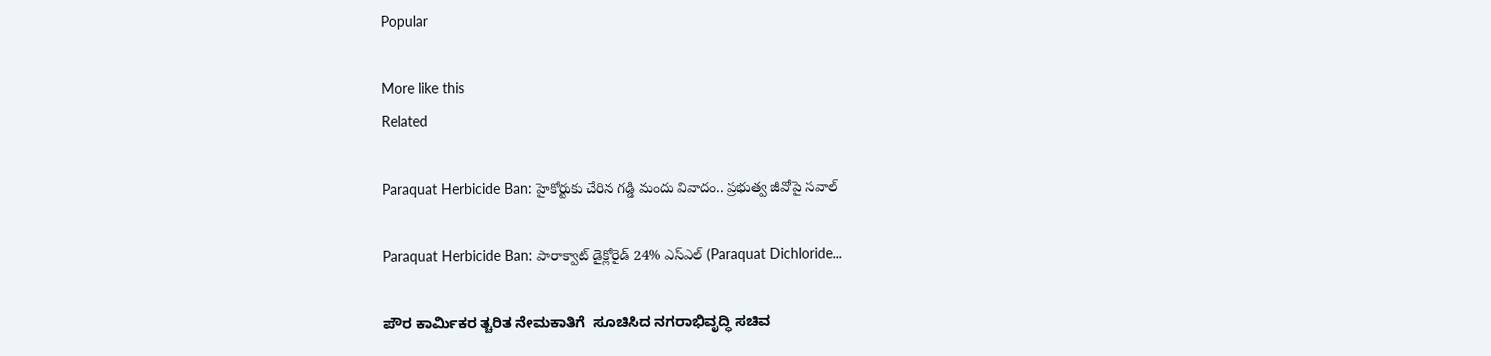Popular

More like this
Related

Paraquat Herbicide Ban: హైకోర్టుకు చేరిన గడ్డి మందు వివాదం.. ప్రభుత్వ జీవోపై సవాల్

Paraquat Herbicide Ban: పారాక్వాట్ డైక్లోరైడ్ 24% ఎస్‌ఎల్ (Paraquat Dichloride...

ಪೌರ ಕಾರ್ಮಿಕರ ತ್ಚರಿತ ನೇಮಕಾತಿಗೆ  ಸೂಚಿಸಿದ ನಗರಾಭಿವೃದ್ಧಿ ಸಚಿವ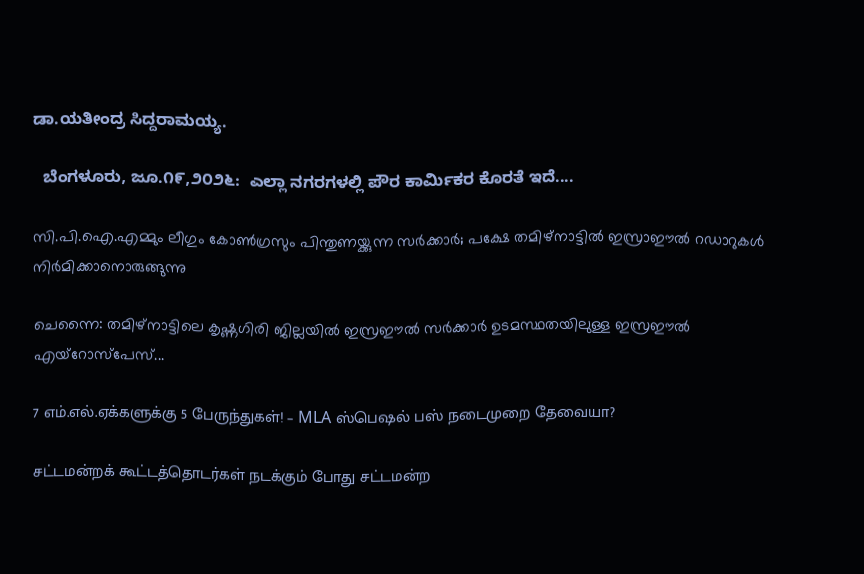ಡಾ.ಯತೀಂದ್ರ ಸಿದ್ದರಾಮಯ್ಯ.

  ಬೆಂಗಳೂರು, ಜೂ.೧೯,೨೦೨೬:  ಎಲ್ಲಾ ನಗರಗಳಲ್ಲಿ ಪೌರ ಕಾರ್ಮಿಕರ ಕೊರತೆ ಇದೆ....

സി.പി.ഐ.എമ്മും ലീഗും കോണ്‍ഗ്രസും പിന്തുണയ്ക്കുന്ന സര്‍ക്കാര്‍; പക്ഷേ തമിഴ്നാട്ടില്‍ ഇസ്രാഈല്‍ റഡാറുകള്‍ നിര്‍മിക്കാനൊരുങ്ങുന്നു

ചെന്നൈ: തമിഴ്നാട്ടിലെ കൃഷ്ണഗിരി ജില്ലയില്‍ ഇസ്രഈല്‍ സര്‍ക്കാര്‍ ഉടമസ്ഥതയിലുള്ള ഇസ്രഈല്‍ എയ്റോസ്പേസ്...

7 எம்.எல்.ஏக்களுக்கு 5 பேருந்துகள்! – MLA ஸ்பெஷல் பஸ் நடைமுறை தேவையா?

சட்டமன்றக் கூட்டத்தொடர்கள் நடக்கும் போது சட்டமன்ற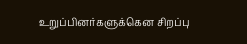உறுப்பினர்களுக்கென சிறப்பு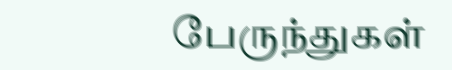பேருந்துகள்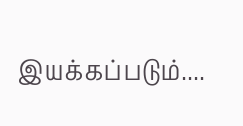இயக்கப்படும்....